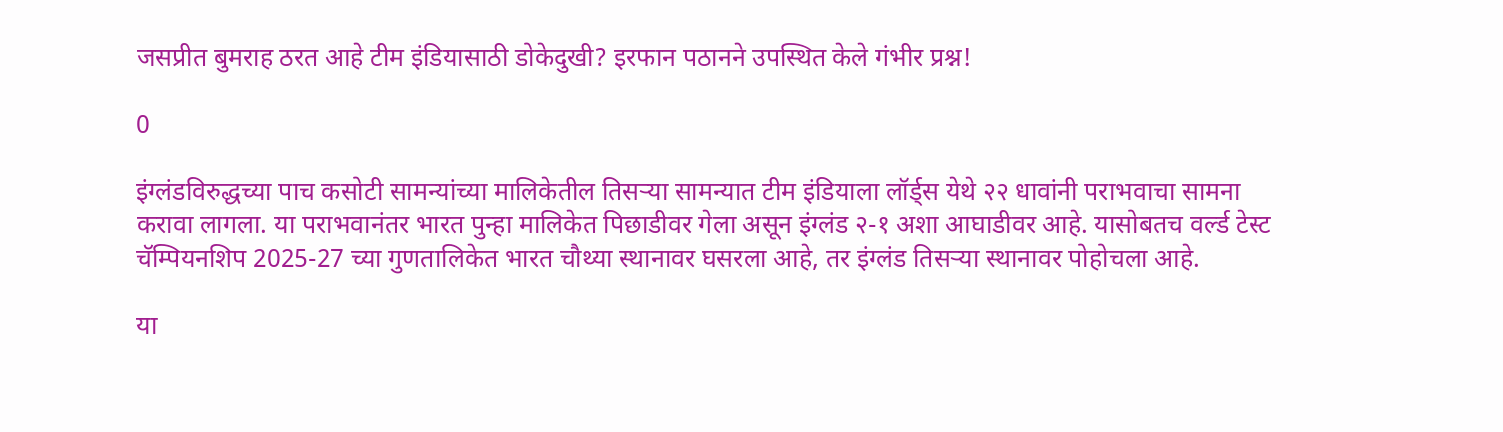जसप्रीत बुमराह ठरत आहे टीम इंडियासाठी डोकेदुखी? इरफान पठानने उपस्थित केले गंभीर प्रश्न!

0

इंग्लंडविरुद्धच्या पाच कसोटी सामन्यांच्या मालिकेतील तिसऱ्या सामन्यात टीम इंडियाला लॉर्ड्स येथे २२ धावांनी पराभवाचा सामना करावा लागला. या पराभवानंतर भारत पुन्हा मालिकेत पिछाडीवर गेला असून इंग्लंड २-१ अशा आघाडीवर आहे. यासोबतच वर्ल्ड टेस्ट चॅम्पियनशिप 2025-27 च्या गुणतालिकेत भारत चौथ्या स्थानावर घसरला आहे, तर इंग्लंड तिसऱ्या स्थानावर पोहोचला आहे.

या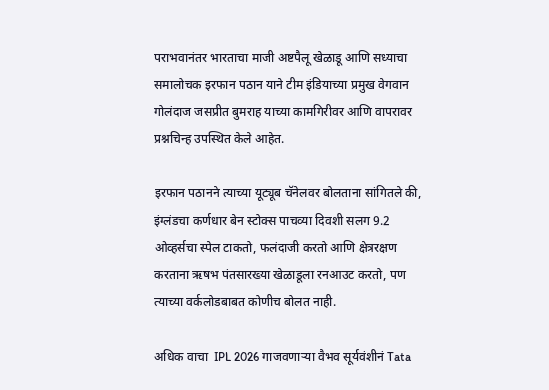पराभवानंतर भारताचा माजी अष्टपैलू खेळाडू आणि सध्याचा समालोचक इरफान पठान याने टीम इंडियाच्या प्रमुख वेगवान गोलंदाज जसप्रीत बुमराह याच्या कामगिरीवर आणि वापरावर प्रश्नचिन्ह उपस्थित केले आहेत.

इरफान पठानने त्याच्या यूट्यूब चॅनेलवर बोलताना सांगितले की, इंग्लंडचा कर्णधार बेन स्टोक्स पाचव्या दिवशी सलग 9.2 ओव्हर्सचा स्पेल टाकतो, फलंदाजी करतो आणि क्षेत्ररक्षण करताना ऋषभ पंतसारख्या खेळाडूला रनआउट करतो, पण त्याच्या वर्कलोडबाबत कोणीच बोलत नाही.

अधिक वाचा  IPL 2026 गाजवणाऱ्या वैभव सूर्यवंशीनं Tata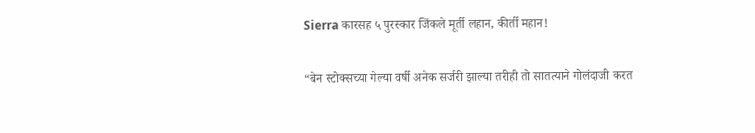Sierra कारसह ५ पुरस्कार जिंकले मूर्ती लहान, कीर्ती महान!

“बेन स्टोक्सच्या गेल्या वर्षी अनेक सर्जरी झाल्या तरीही तो सातत्याने गोलंदाजी करत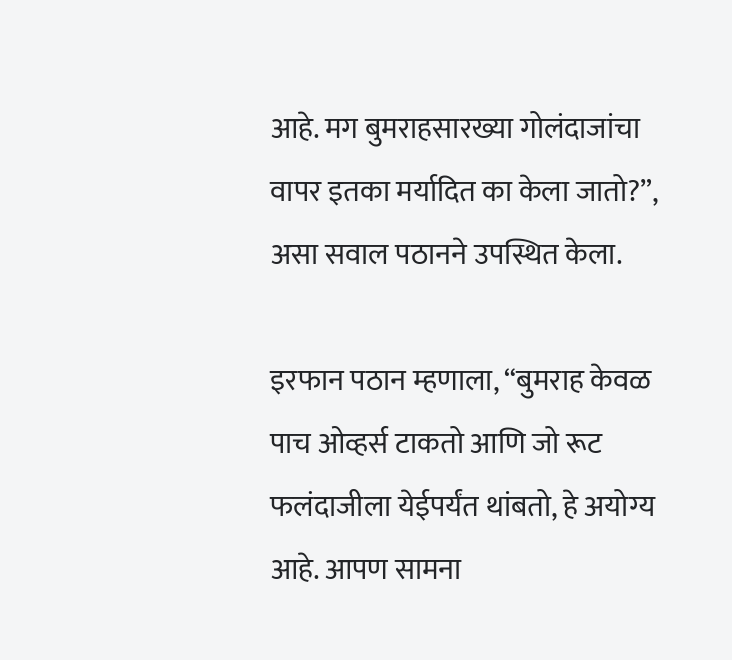आहे. मग बुमराहसारख्या गोलंदाजांचा वापर इतका मर्यादित का केला जातो?”, असा सवाल पठानने उपस्थित केला.

इरफान पठान म्हणाला, “बुमराह केवळ पाच ओव्हर्स टाकतो आणि जो रूट फलंदाजीला येईपर्यंत थांबतो, हे अयोग्य आहे. आपण सामना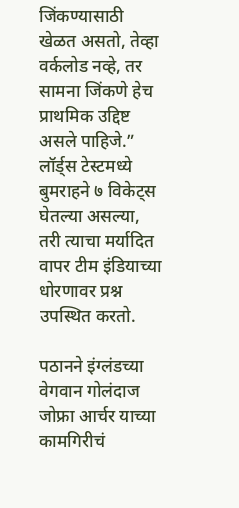जिंकण्यासाठी खेळत असतो, तेव्हा वर्कलोड नव्हे, तर सामना जिंकणे हेच प्राथमिक उद्दिष्ट असले पाहिजे.” लॉर्ड्स टेस्टमध्ये बुमराहने ७ विकेट्स घेतल्या असल्या, तरी त्याचा मर्यादित वापर टीम इंडियाच्या धोरणावर प्रश्न उपस्थित करतो.

पठानने इंग्लंडच्या वेगवान गोलंदाज जोफ्रा आर्चर याच्या कामगिरीचं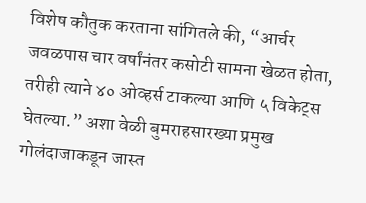विशेष कौतुक करताना सांगितले की, “आर्चर जवळपास चार वर्षांनंतर कसोटी सामना खेळत होता, तरीही त्याने ४० ओव्हर्स टाकल्या आणि ५ विकेट्स घेतल्या.” अशा वेळी बुमराहसारख्या प्रमुख गोलंदाजाकडून जास्त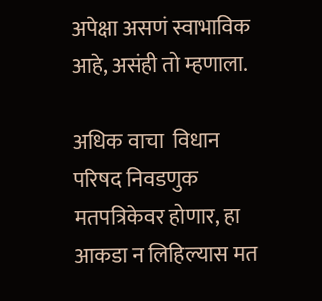अपेक्षा असणं स्वाभाविक आहे, असंही तो म्हणाला.

अधिक वाचा  विधान परिषद निवडणुक मतपत्रिकेवर होणार, हा आकडा न लिहिल्यास मत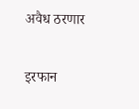अवैध ठरणार

इरफान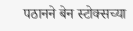पठानने बेन स्टोक्सच्या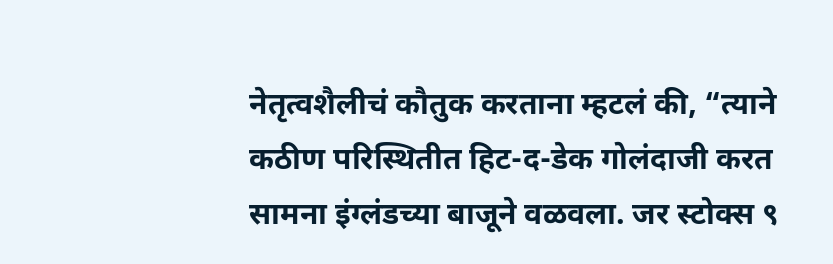नेतृत्वशैलीचं कौतुक करताना म्हटलं की, “त्याने कठीण परिस्थितीत हिट-द-डेक गोलंदाजी करत सामना इंग्लंडच्या बाजूने वळवला. जर स्टोक्स ९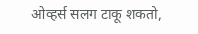ओव्हर्स सलग टाकू शकतो,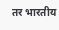तर भारतीय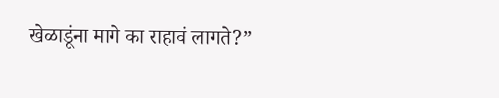खेळाडूंना मागे का राहावं लागते?”